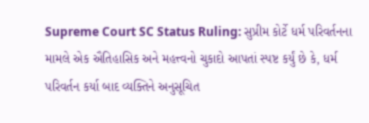Supreme Court SC Status Ruling: સુપ્રીમ કોર્ટે ધર્મ પરિવર્તનના મામલે એક ઐતિહાસિક અને મહત્ત્વનો ચુકાદો આપતાં સ્પષ્ટ કર્યું છે કે, ધર્મ પરિવર્તન કર્યા બાદ વ્યક્તિને અનુસૂચિત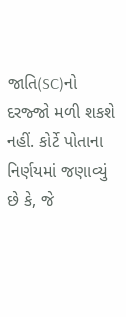જાતિ(SC)નો દરજ્જો મળી શકશે નહીં. કોર્ટે પોતાના નિર્ણયમાં જણાવ્યું છે કે, જે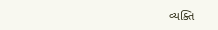વ્યક્તિ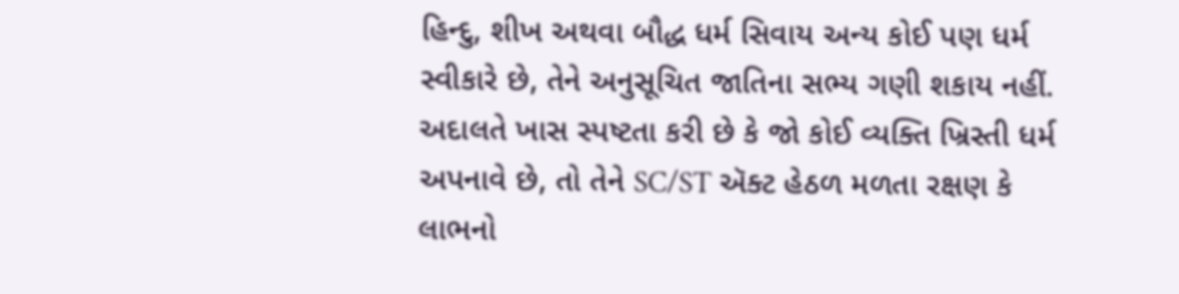હિન્દુ, શીખ અથવા બૌદ્ધ ધર્મ સિવાય અન્ય કોઈ પણ ધર્મ સ્વીકારે છે, તેને અનુસૂચિત જાતિના સભ્ય ગણી શકાય નહીં. અદાલતે ખાસ સ્પષ્ટતા કરી છે કે જો કોઈ વ્યક્તિ ખ્રિસ્તી ધર્મ અપનાવે છે, તો તેને SC/ST ઍક્ટ હેઠળ મળતા રક્ષણ કે લાભનો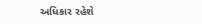અધિકાર રહેશે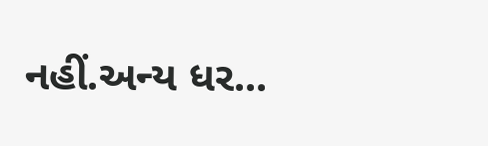નહીં.અન્ય ધર...